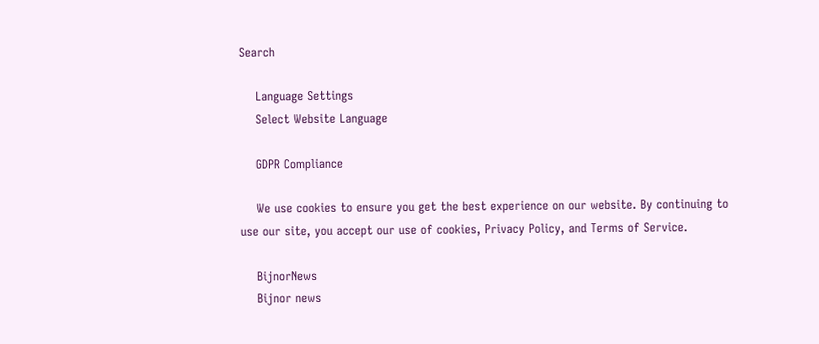Search

    Language Settings
    Select Website Language

    GDPR Compliance

    We use cookies to ensure you get the best experience on our website. By continuing to use our site, you accept our use of cookies, Privacy Policy, and Terms of Service.

    BijnorNews
    Bijnor news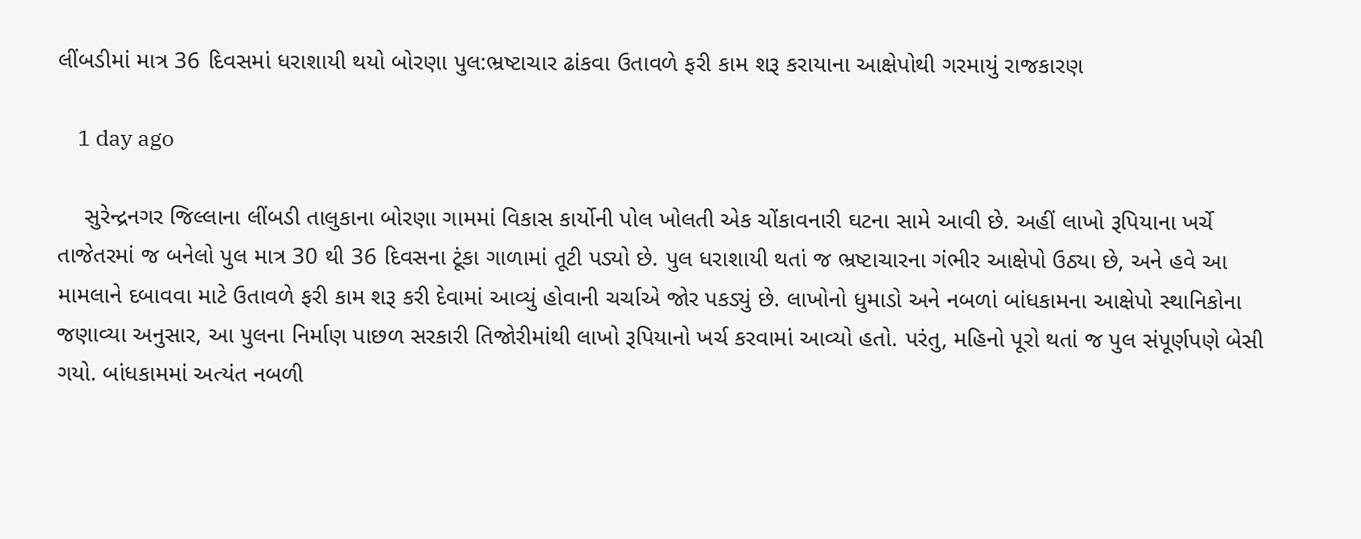લીંબડીમાં માત્ર 36 દિવસમાં ધરાશાયી થયો બોરણા પુલ:ભ્રષ્ટાચાર ઢાંકવા ઉતાવળે ફરી કામ શરૂ કરાયાના આક્ષેપોથી ગરમાયું રાજકારણ

    1 day ago

    સુરેન્દ્રનગર જિલ્લાના લીંબડી તાલુકાના બોરણા ગામમાં વિકાસ કાર્યોની પોલ ખોલતી એક ચોંકાવનારી ઘટના સામે આવી છે. અહીં લાખો રૂપિયાના ખર્ચે તાજેતરમાં જ બનેલો પુલ માત્ર 30 થી 36 દિવસના ટૂંકા ગાળામાં તૂટી પડ્યો છે. પુલ ધરાશાયી થતાં જ ભ્રષ્ટાચારના ગંભીર આક્ષેપો ઉઠ્યા છે, અને હવે આ મામલાને દબાવવા માટે ઉતાવળે ફરી કામ શરૂ કરી દેવામાં આવ્યું હોવાની ચર્ચાએ જોર પકડ્યું છે. લાખોનો ધુમાડો અને નબળાં બાંધકામના આક્ષેપો સ્થાનિકોના જણાવ્યા અનુસાર, આ પુલના નિર્માણ પાછળ સરકારી તિજોરીમાંથી લાખો રૂપિયાનો ખર્ચ કરવામાં આવ્યો હતો. પરંતુ, મહિનો પૂરો થતાં જ પુલ સંપૂર્ણપણે બેસી ગયો. બાંધકામમાં અત્યંત નબળી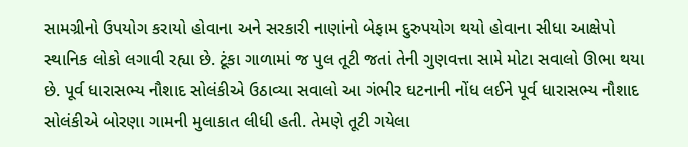સામગ્રીનો ઉપયોગ કરાયો હોવાના અને સરકારી નાણાંનો બેફામ દુરુપયોગ થયો હોવાના સીધા આક્ષેપો સ્થાનિક લોકો લગાવી રહ્યા છે. ટૂંકા ગાળામાં જ પુલ તૂટી જતાં તેની ગુણવત્તા સામે મોટા સવાલો ઊભા થયા છે. પૂર્વ ધારાસભ્ય નૌશાદ સોલંકીએ ઉઠાવ્યા સવાલો આ ગંભીર ઘટનાની નોંધ લઈને પૂર્વ ધારાસભ્ય નૌશાદ સોલંકીએ બોરણા ગામની મુલાકાત લીધી હતી. તેમણે તૂટી ગયેલા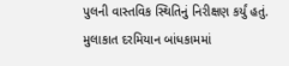પુલની વાસ્તવિક સ્થિતિનું નિરીક્ષણ કર્યું હતું. મુલાકાત દરમિયાન બાંધકામમાં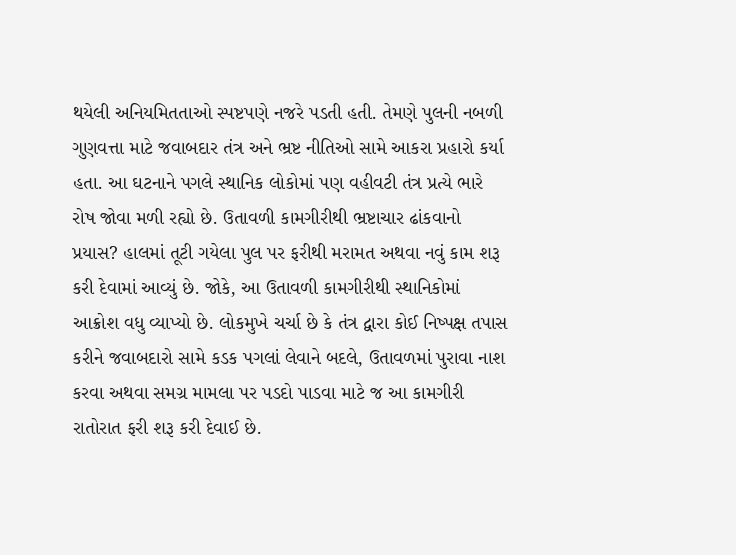થયેલી અનિયમિતતાઓ સ્પષ્ટપણે નજરે પડતી હતી. તેમણે પુલની નબળી ગુણવત્તા માટે જવાબદાર તંત્ર અને ભ્રષ્ટ નીતિઓ સામે આકરા પ્રહારો કર્યા હતા. આ ઘટનાને પગલે સ્થાનિક લોકોમાં પણ વહીવટી તંત્ર પ્રત્યે ભારે રોષ જોવા મળી રહ્યો છે. ઉતાવળી કામગીરીથી ભ્રષ્ટાચાર ઢાંકવાનો પ્રયાસ? હાલમાં તૂટી ગયેલા પુલ પર ફરીથી મરામત અથવા નવું કામ શરૂ કરી દેવામાં આવ્યું છે. જોકે, આ ઉતાવળી કામગીરીથી સ્થાનિકોમાં આક્રોશ વધુ વ્યાપ્યો છે. લોકમુખે ચર્ચા છે કે તંત્ર દ્વારા કોઈ નિષ્પક્ષ તપાસ કરીને જવાબદારો સામે કડક પગલાં લેવાને બદલે, ઉતાવળમાં પુરાવા નાશ કરવા અથવા સમગ્ર મામલા પર પડદો પાડવા માટે જ આ કામગીરી રાતોરાત ફરી શરૂ કરી દેવાઈ છે.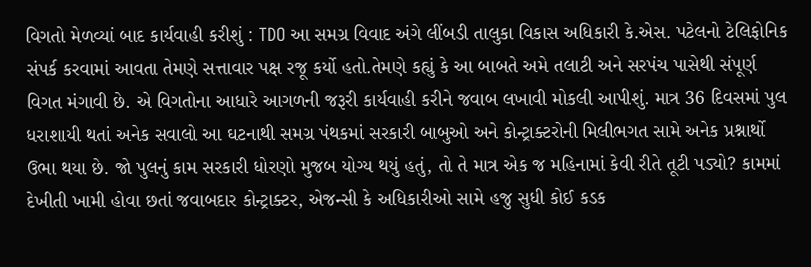વિગતો મેળવ્યાં બાદ કાર્યવાહી કરીશું : TDO આ સમગ્ર વિવાદ અંગે લીંબડી તાલુકા વિકાસ અધિકારી કે.એસ. પટેલનો ટેલિફોનિક સંપર્ક કરવામાં આવતા તેમણે સત્તાવાર પક્ષ રજૂ કર્યો હતો.તેમણે કહ્યું કે આ બાબતે અમે તલાટી અને સરપંચ પાસેથી સંપૂર્ણ વિગત મંગાવી છે. એ વિગતોના આધારે આગળની જરૂરી કાર્યવાહી કરીને જવાબ લખાવી મોકલી આપીશું. માત્ર 36 દિવસમાં પુલ ધરાશાયી થતાં અનેક સવાલો આ ઘટનાથી સમગ્ર પંથકમાં સરકારી બાબુઓ અને કોન્ટ્રાક્ટરોની મિલીભગત સામે અનેક પ્રશ્નાર્થો ઉભા થયા છે. જો પુલનું કામ સરકારી ધોરણો મુજબ યોગ્ય થયું હતું, તો તે માત્ર એક જ મહિનામાં કેવી રીતે તૂટી પડ્યો? કામમાં દેખીતી ખામી હોવા છતાં જવાબદાર કોન્ટ્રાક્ટર, એજન્સી કે અધિકારીઓ સામે હજુ સુધી કોઈ કડક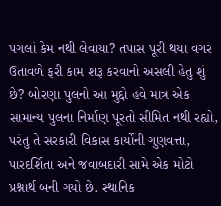પગલાં કેમ નથી લેવાયા? તપાસ પૂરી થયા વગર ઉતાવળે ફરી કામ શરૂ કરવાનો અસલી હેતુ શું છે? બોરણા પુલનો આ મુદ્દો હવે માત્ર એક સામાન્ય પુલના નિર્માણ પૂરતો સીમિત નથી રહ્યો, પરંતુ તે સરકારી વિકાસ કાર્યોની ગુણવત્તા, પારદર્શિતા અને જવાબદારી સામે એક મોટો પ્રશ્નાર્થ બની ગયો છે. સ્થાનિક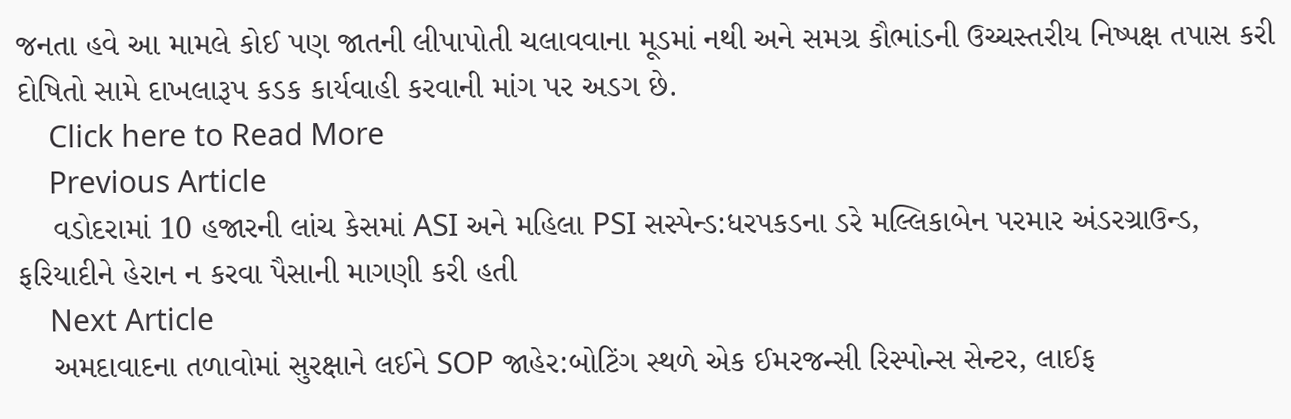જનતા હવે આ મામલે કોઈ પણ જાતની લીપાપોતી ચલાવવાના મૂડમાં નથી અને સમગ્ર કૌભાંડની ઉચ્ચસ્તરીય નિષ્પક્ષ તપાસ કરી દોષિતો સામે દાખલારૂપ કડક કાર્યવાહી કરવાની માંગ પર અડગ છે.
    Click here to Read More
    Previous Article
    વડોદરામાં 10 હજારની લાંચ કેસમાં ASI અને મહિલા PSI સસ્પેન્ડ:ધરપકડના ડરે મલ્લિકાબેન પરમાર અંડરગ્રાઉન્ડ, ફરિયાદીને હેરાન ન કરવા પૈસાની માગણી કરી હતી
    Next Article
    અમદાવાદના તળાવોમાં સુરક્ષાને લઈને SOP જાહેર:બોટિંગ સ્થળે એક ઈમરજન્સી રિસ્પોન્સ સેન્ટર, લાઈફ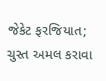જેકેટ ફરજિયાત; ચુસ્ત અમલ કરાવા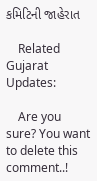કમિટિની જાહેરાત

    Related Gujarat Updates:

    Are you sure? You want to delete this comment..!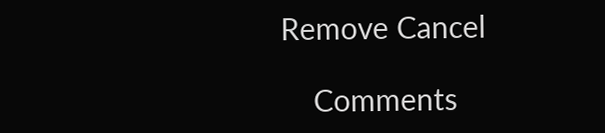Remove Cancel

    Comments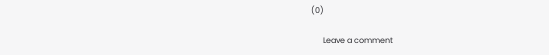(0)

      Leave a comment